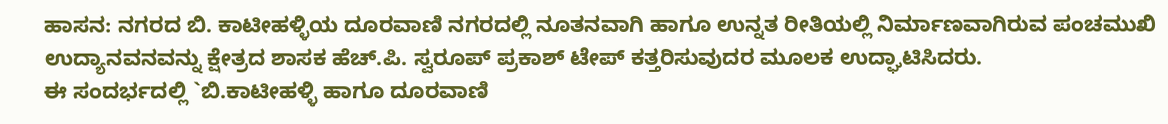ಹಾಸನ: ನಗರದ ಬಿ. ಕಾಟೀಹಳ್ಳಿಯ ದೂರವಾಣಿ ನಗರದಲ್ಲಿ ನೂತನವಾಗಿ ಹಾಗೂ ಉನ್ನತ ರೀತಿಯಲ್ಲಿ ನಿರ್ಮಾಣವಾಗಿರುವ ಪಂಚಮುಖಿ ಉದ್ಯಾನವನವನ್ನು ಕ್ಷೇತ್ರದ ಶಾಸಕ ಹೆಚ್.ಪಿ. ಸ್ವರೂಪ್ ಪ್ರಕಾಶ್ ಟೇಪ್ ಕತ್ತರಿಸುವುದರ ಮೂಲಕ ಉದ್ಘಾಟಿಸಿದರು.
ಈ ಸಂದರ್ಭದಲ್ಲಿ `ಬಿ.ಕಾಟೀಹಳ್ಳಿ ಹಾಗೂ ದೂರವಾಣಿ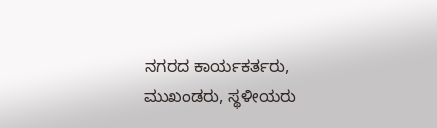ನಗರದ ಕಾರ್ಯಕರ್ತರು, ಮುಖಂಡರು, ಸ್ಥಳೀಯರು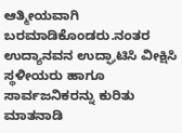ಆತ್ಮೀಯವಾಗಿ ಬರಮಾಡಿಕೊಂಡರು.ನಂತರ ಉದ್ಯಾನವನ ಉದ್ಘಾಟಿಸಿ ವೀಕ್ಷಿಸಿ ಸ್ಥಳೀಯರು ಹಾಗೂ ಸಾರ್ವಜನಿಕರನ್ನು ಕುರಿತು ಮಾತನಾಡಿ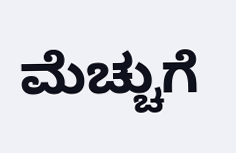ಮೆಚ್ಚುಗೆ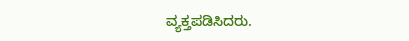ವ್ಯಕ್ತಪಡಿಸಿದರು.